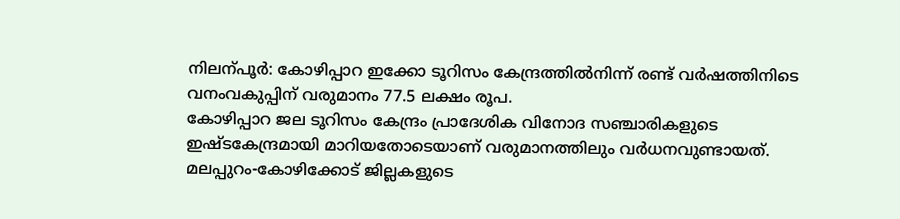നിലന്പൂർ: കോഴിപ്പാറ ഇക്കോ ടൂറിസം കേന്ദ്രത്തിൽനിന്ന് രണ്ട് വർഷത്തിനിടെ വനംവകുപ്പിന് വരുമാനം 77.5 ലക്ഷം രൂപ.
കോഴിപ്പാറ ജല ടൂറിസം കേന്ദ്രം പ്രാദേശിക വിനോദ സഞ്ചാരികളുടെ ഇഷ്ടകേന്ദ്രമായി മാറിയതോടെയാണ് വരുമാനത്തിലും വർധനവുണ്ടായത്. മലപ്പുറം-കോഴിക്കോട് ജില്ലകളുടെ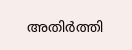അതിർത്തി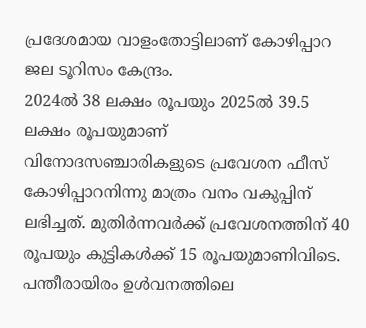പ്രദേശമായ വാളംതോട്ടിലാണ് കോഴിപ്പാറ ജല ടൂറിസം കേന്ദ്രം.
2024ൽ 38 ലക്ഷം രൂപയും 2025ൽ 39.5 ലക്ഷം രൂപയുമാണ് വിനോദസഞ്ചാരികളുടെ പ്രവേശന ഫീസ് കോഴിപ്പാറനിന്നു മാത്രം വനം വകുപ്പിന് ലഭിച്ചത്. മുതിർന്നവർക്ക് പ്രവേശനത്തിന് 40 രൂപയും കുട്ടികൾക്ക് 15 രൂപയുമാണിവിടെ.
പന്തീരായിരം ഉൾവനത്തിലെ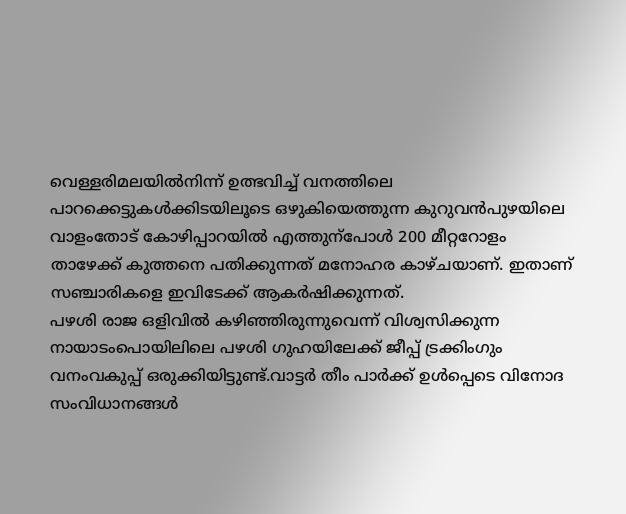വെള്ളരിമലയിൽനിന്ന് ഉത്ഭവിച്ച് വനത്തിലെ പാറക്കെട്ടുകൾക്കിടയിലൂടെ ഒഴുകിയെത്തുന്ന കുറുവൻപുഴയിലെ വാളംതോട് കോഴിപ്പാറയിൽ എത്തുന്പോൾ 200 മീറ്ററോളം താഴേക്ക് കുത്തനെ പതിക്കുന്നത് മനോഹര കാഴ്ചയാണ്. ഇതാണ് സഞ്ചാരികളെ ഇവിടേക്ക് ആകർഷിക്കുന്നത്.
പഴശി രാജ ഒളിവിൽ കഴിഞ്ഞിരുന്നുവെന്ന് വിശ്വസിക്കുന്ന നായാടംപൊയിലിലെ പഴശി ഗുഹയിലേക്ക് ജീപ്പ് ട്രക്കിംഗും വനംവകുപ്പ് ഒരുക്കിയിട്ടുണ്ട്.വാട്ടർ തീം പാർക്ക് ഉൾപ്പെടെ വിനോദ സംവിധാനങ്ങൾ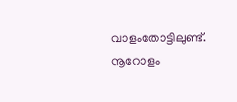വാളംതോട്ടിലുണ്ട്. നൂറോളം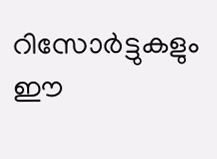റിസോർട്ടുകളും ഈ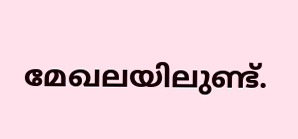മേഖലയിലുണ്ട്.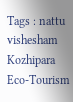Tags : nattu vishesham Kozhipara Eco-Tourism